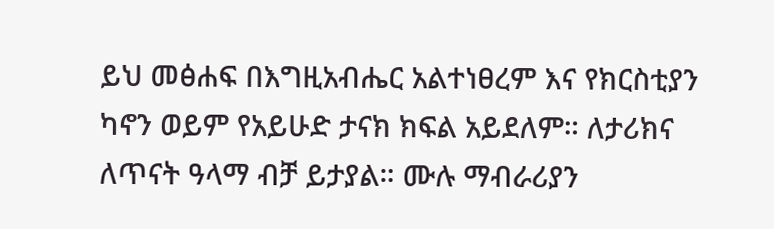ይህ መፅሐፍ በእግዚአብሔር አልተነፀረም እና የክርስቲያን ካኖን ወይም የአይሁድ ታናክ ክፍል አይደለም። ለታሪክና ለጥናት ዓላማ ብቻ ይታያል። ሙሉ ማብራሪያን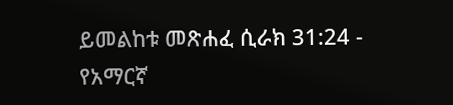ይመልከቱ መጽሐፈ ሲራክ 31:24 - የአማርኛ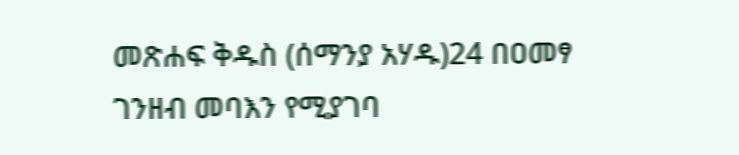መጽሐፍ ቅዱስ (ሰማንያ አሃዱ)24 በዐመፃ ገንዘብ መባእን የሚያገባ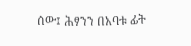ሰው፤ ሕፃንን በአባቱ ፊት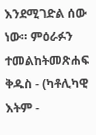እንደሚገድል ሰው ነው። ምዕራፉን ተመልከትመጽሐፍ ቅዱስ - (ካቶሊካዊ እትም -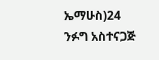ኤማሁስ)24 ንፉግ አስተናጋጅ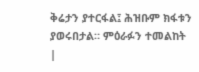ቅሬታን ያተርፋል፤ ሕዝቡም ክፋቱን ያወሩበታል። ምዕራፉን ተመልከት |